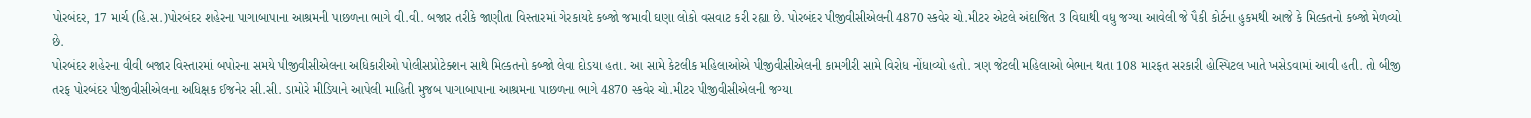પોરબંદર, 17 માર્ચ (હિ.સ.)પોરબંદર શહેરના પાગાબાપાના આશ્રમની પાછળના ભાગે વી.વી. બજાર તરીકે જાણીતા વિસ્તારમાં ગેરકાયદે કબ્જો જમાવી ઘણા લોકો વસવાટ કરી રહ્યા છે. પોરબંદર પીજીવીસીએલની 4870 સ્કવેર ચો.મીટર એટલે અંદાજિત 3 વિઘાથી વધુ જગ્યા આવેલી જે પૈકી કોર્ટના હુકમથી આજે કે મિલ્કતનો કબ્જો મેળવ્યો છે.
પોરબંદર શહેરના વીવી બજાર વિસ્તારમાં બપોરના સમયે પીજીવીસીએલના અધિકારીઓ પોલીસપ્રોટેક્શન સાથે મિલ્કતનો કબ્જો લેવા દોડયા હતા. આ સામે કેટલીક મહિલાઓએ પીજીવીસીએલની કામગીરી સામે વિરોધ નોંધાવ્યો હતો. ત્રણ જેટલી મહિલાઓ બેભાન થતા 108 મારફત સરકારી હોસ્પિટલ ખાતે ખસેડવામાં આવી હતી. તો બીજી તરફ પોરબંદર પીજીવીસીએલના અધિક્ષક ઈજનેર સી.સી. ડામોરે મીડિયાને આપેલી માહિતી મુજબ પાગાબાપાના આશ્રમના પાછળના ભાગે 4870 સ્કવેર ચો.મીટર પીજીવીસીએલની જગ્યા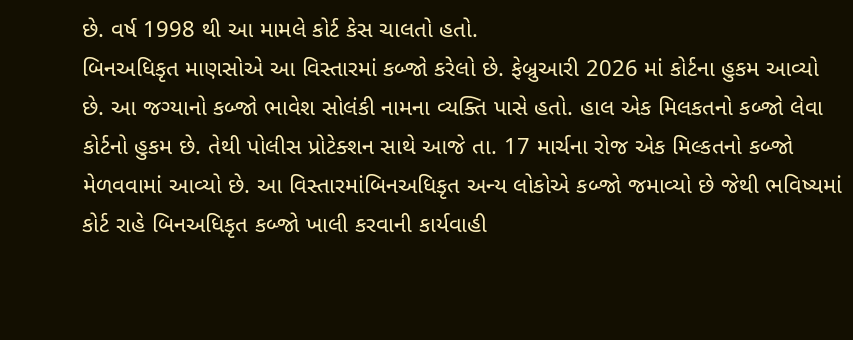છે. વર્ષ 1998 થી આ મામલે કોર્ટ કેસ ચાલતો હતો.
બિનઅધિકૃત માણસોએ આ વિસ્તારમાં કબ્જો કરેલો છે. ફેબ્રુઆરી 2026 માં કોર્ટના હુકમ આવ્યો છે. આ જગ્યાનો કબ્જો ભાવેશ સોલંકી નામના વ્યક્તિ પાસે હતો. હાલ એક મિલકતનો કબ્જો લેવા કોર્ટનો હુકમ છે. તેથી પોલીસ પ્રોટેક્શન સાથે આજે તા. 17 માર્ચના રોજ એક મિલ્કતનો કબ્જો મેળવવામાં આવ્યો છે. આ વિસ્તારમાંબિનઅધિકૃત અન્ય લોકોએ કબ્જો જમાવ્યો છે જેથી ભવિષ્યમાં કોર્ટ રાહે બિનઅધિકૃત કબ્જો ખાલી કરવાની કાર્યવાહી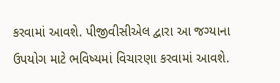કરવામાં આવશે. પીજીવીસીએલ દ્વારા આ જગ્યાના ઉપયોગ માટે ભવિષ્યમાં વિચારણા કરવામાં આવશે.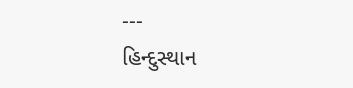---
હિન્દુસ્થાન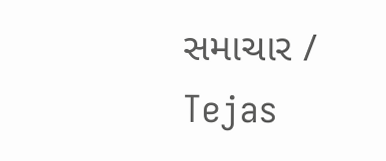સમાચાર / Tejas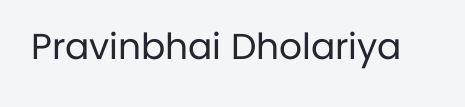Pravinbhai Dholariya